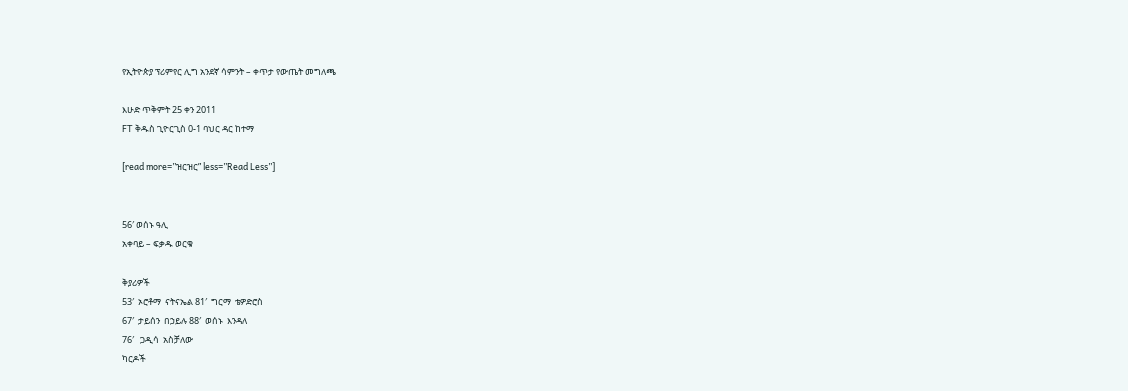የኢትዮጵያ ፕሪምየር ሊግ አንደኛ ሳምንት – ቀጥታ የውጤት መግለጫ

እሁድ ጥቅምት 25 ቀን 2011
FT ቅዱስ ጊዮርጊስ 0-1 ባህር ዳር ከተማ

[read more=”ዝርዝር” less=”Read Less”]


56′ ወሰኑ ዓሊ
አቀባይ – ፍቃዱ ወርቁ

ቅያሪዎች
53′  ኦሮቶማ  ናትናኤል 81′  ግርማ  ቴዎድሮስ
67′  ታይሰን  በኃይሉ 88′  ወሰኑ  እንዳለ
76′   ጋዲሳ  አስቻለው
ካርዶች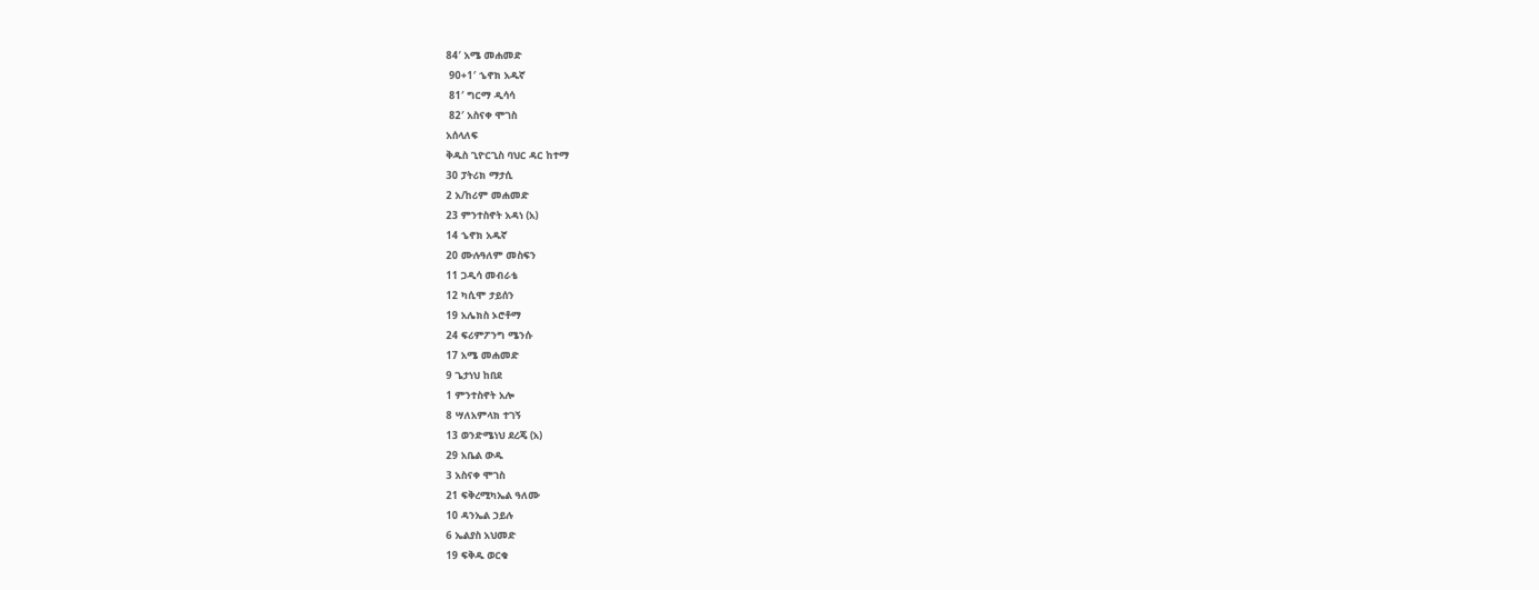84′ አሜ መሐመድ
 90+1′ ኄኖክ አዱኛ
 81′ ግርማ ዲሳሳ
 82′ አስናቀ ሞገስ
አሰላለፍ
ቅዱስ ጊዮርጊስ ባህር ዳር ከተማ
30 ፓትሪክ ማታሲ
2 አ/ከሪም መሐመድ
23 ምንተስኖት አዳነ (አ)
14 ኄኖክ አዱኛ
20 ሙሉዓለም መስፍን
11 ጋዲሳ መብራቴ
12 ካሲሞ ታይሰን
19 አሌክስ ኦሮቶማ
24 ፍሪምፖንግ ሜንሱ
17 አሜ መሐመድ
9 ጌታነህ ከበደ
1 ምንተስኖት አሎ
8 ሣለአምላክ ተገኝ
13 ወንድሜነህ ደረጄ (አ)
29 አቤል ውዱ
3 አስናቀ ሞገስ
21 ፍቅረሚካኤል ዓለሙ
10 ዳንኤል ኃይሉ
6 ኤልያስ አህመድ
19 ፍቅዱ ወርቁ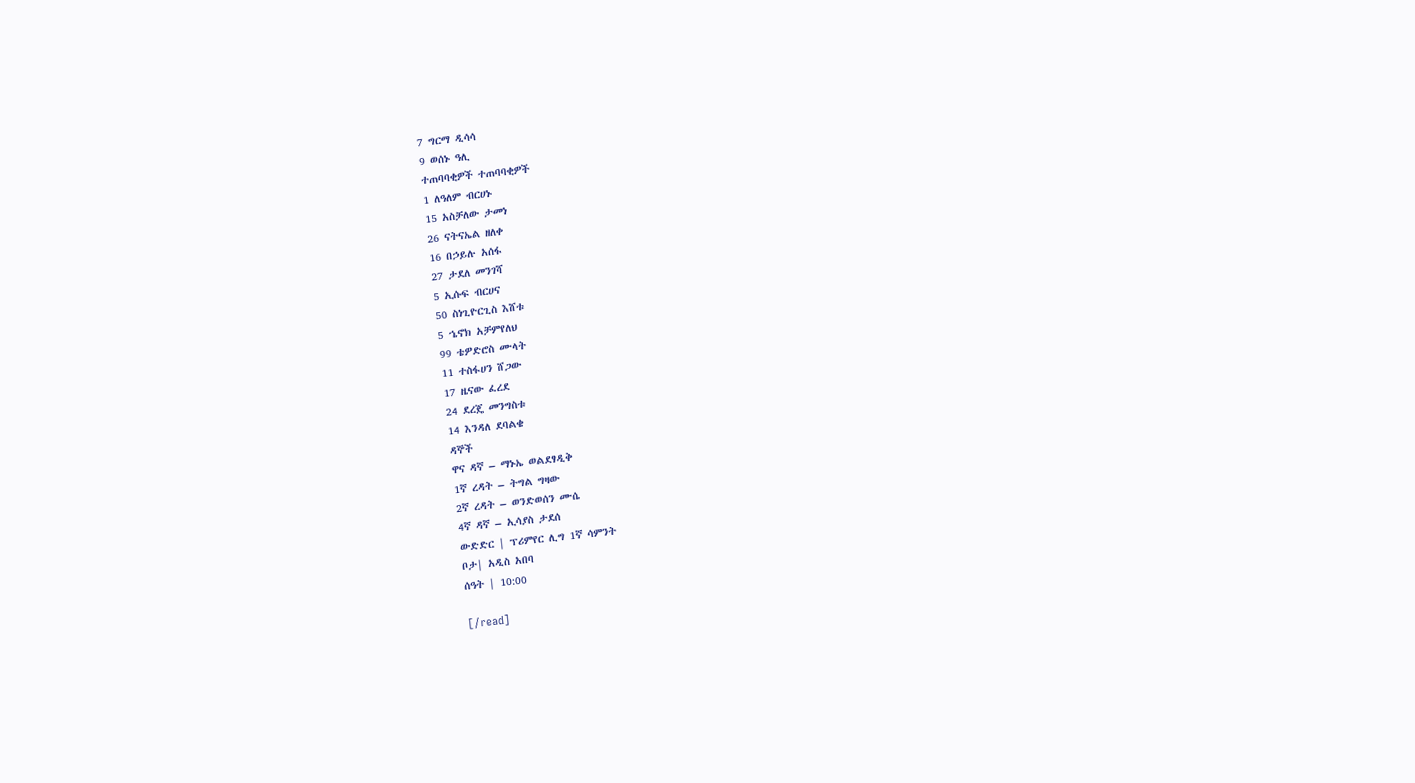7 ግርማ ዲሳሳ
9 ወሰኑ ዓሊ
ተጠባባቂዎች ተጠባባቂዎች
1 ለዓለም ብርሀኑ
15 አስቻለው ታመነ
26 ናትናኤል ዘለቀ
16 በኃይሉ አሰፋ
27 ታደለ መንገሻ
5 ኢሱፍ ብርሀና
50 ስነጊዮርጊስ እሸቱ
5 ኄኖክ አቻምየለህ
99 ቴዎድሮስ ሙላት
11 ተስፋሀን ሸጋው
17 ዜናው ፈረደ
24 ደረጄ መንግስቱ
14 እንዳለ ደባልቄ
ዳኞች
ዋና ዳኛ – ማኑኤ ወልደፃዲቅ
1ኛ ረዳት – ትግል ግዛው
2ኛ ረዳት – ወንድወሰን ሙሴ
4ኛ ዳኛ – ኢሳያስ ታደሰ
ውድድር | ፕሪምየር ሊግ 1ኛ ሳምንት
ቦታ| አዲስ አበባ
ሰዓት | 10:00

[/read]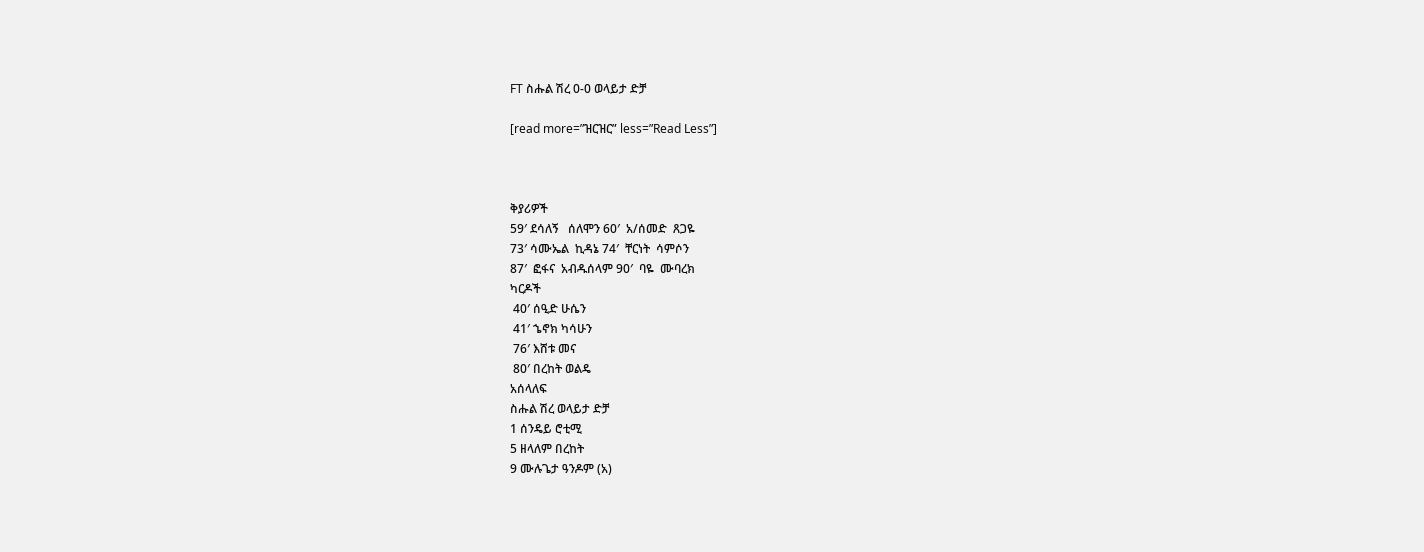FT ስሑል ሽረ 0-0 ወላይታ ድቻ

[read more=”ዝርዝር” less=”Read Less”]



ቅያሪዎች
59′ ደሳለኝ   ሰለሞን 60′  አ/ሰመድ  ጸጋዬ
73′ ሳሙኤል  ኪዳኔ 74′  ቸርነት  ሳምሶን
87′  ፎፋና  አብዱሰላም 90′  ባዬ  ሙባረክ
ካርዶች
 40′ ሰዒድ ሁሴን
 41′ ኄኖክ ካሳሁን
 76′ እሸቱ መና
 80′ በረከት ወልዴ
አሰላለፍ
ስሑል ሽረ ወላይታ ድቻ
1 ሰንዴይ ሮቲሚ
5 ዘላለም በረከት
9 ሙሉጌታ ዓንዶም (አ)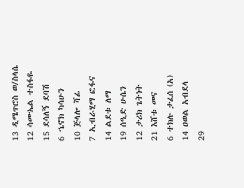13 ዲሜጥሮስ ወ/ስላሴ
12 ሳሙኤል ተስፋዬ
15 ደሳለኝ ደባሽ
6 ኄኖክ ካሳሁን
10 ጅላሎ ሻፊ
7 ኢብራሂማ ፎፋና
14 ልደቱ ለማ
19 ሰዒድ ሁሴን
12 ታሪክ ጌትነት
21 እሸቱ መና
6 ተክሉ ታፈሰ (አ)
14 ዐወል አብደላ
29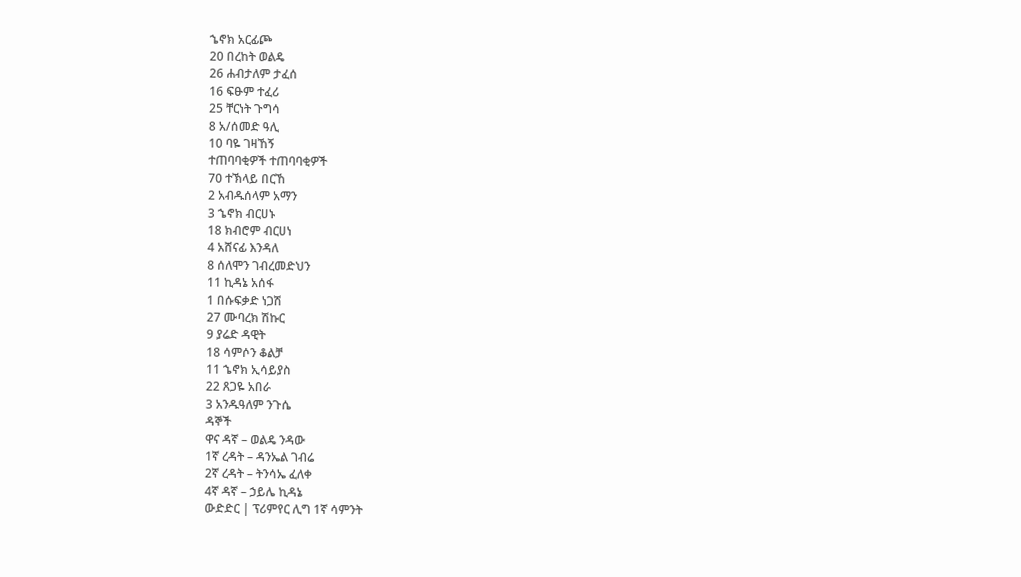ኄኖክ አርፊጮ
20 በረከት ወልዴ
26 ሐብታለም ታፈሰ
16 ፍፁም ተፈሪ
25 ቸርነት ጉግሳ
8 አ/ሰመድ ዓሊ
10 ባዬ ገዛኸኝ
ተጠባባቂዎች ተጠባባቂዎች
70 ተኽላይ በርኸ
2 አብዱሰላም አማን
3 ኄኖክ ብርሀኑ
18 ክብሮም ብርሀነ
4 አሸናፊ እንዳለ
8 ሰለሞን ገብረመድህን
11 ኪዳኔ አሰፋ
1 በሱፍቃድ ነጋሽ
27 ሙባረክ ሽኩር
9 ያሬድ ዳዊት
18 ሳምሶን ቆልቻ
11 ኄኖክ ኢሳይያስ
22 ጸጋዬ አበራ
3 አንዱዓለም ንጉሴ
ዳኞች
ዋና ዳኛ – ወልዴ ንዳው
1ኛ ረዳት – ዳንኤል ገብሬ
2ኛ ረዳት – ትንሳኤ ፈለቀ
4ኛ ዳኛ – ኃይሌ ኪዳኔ
ውድድር | ፕሪምየር ሊግ 1ኛ ሳምንት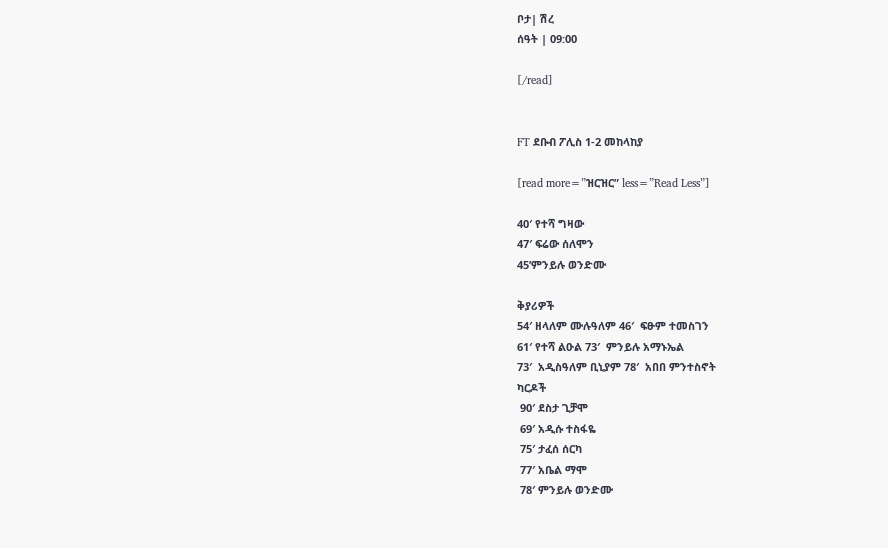ቦታ| ሽረ
ሰዓት | 09:00

[/read]


FT ደቡብ ፖሊስ 1-2 መከላከያ

[read more=”ዝርዝር” less=”Read Less”]

40′ የተሻ ግዛው
47′ ፍሬው ሰለሞን
45’ምንይሉ ወንድሙ

ቅያሪዎች
54′ ዘላለም ሙሉዓለም 46′  ፍፁም ተመስገን
61′ የተሻ ልዑል 73′  ምንይሉ አማኑኤል
73′  አዲስዓለም ቢኒያም 78′  አበበ ምንተስኖት
ካርዶች
 90′ ደስታ ጊቻሞ
 69′ አዲሱ ተስፋዬ
 75′ ታፈሰ ሰርካ
 77′ አቤል ማሞ
 78′ ምንይሉ ወንድሙ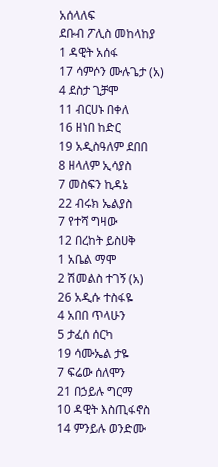አሰላለፍ
ደቡብ ፖሊስ መከላከያ
1 ዳዊት አሰፋ
17 ሳምሶን ሙሉጌታ (አ)
4 ደስታ ጊቻሞ
11 ብርሀኑ በቀለ
16 ዘነበ ከድር
19 አዲስዓለም ደበበ
8 ዘላለም ኢሳያስ
7 መስፍን ኪዳኔ
22 ብሩክ ኤልያስ
7 የተሻ ግዛው
12 በረከት ይስሀቅ
1 አቤል ማሞ
2 ሽመልስ ተገኝ (አ)
26 አዲሱ ተስፋዬ
4 አበበ ጥላሁን
5 ታፈሰ ሰርካ
19 ሳሙኤል ታዬ
7 ፍሬው ሰለሞን
21 በኃይሉ ግርማ
10 ዳዊት እስጢፋኖስ
14 ምንይሉ ወንድሙ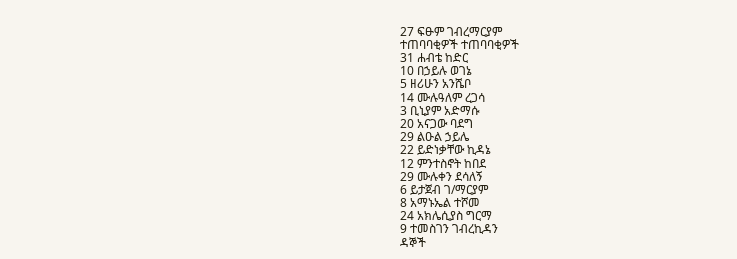27 ፍፁም ገብረማርያም
ተጠባባቂዎች ተጠባባቂዎች
31 ሐብቴ ከድር
10 በኃይሉ ወገኔ
5 ዘሪሁን አንሼቦ
14 ሙሉዓለም ረጋሳ
3 ቢኒያም አድማሱ
20 አናጋው ባደግ
29 ልዑል ኃይሌ
22 ይድነቃቸው ኪዳኔ
12 ምንተስኖት ከበደ
29 ሙሉቀን ደሳለኝ
6 ይታጀብ ገ/ማርያም
8 አማኑኤል ተሾመ
24 አክሌሲያስ ግርማ
9 ተመስገን ገብረኪዳን
ዳኞች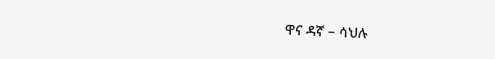ዋና ዳኛ – ሳህሉ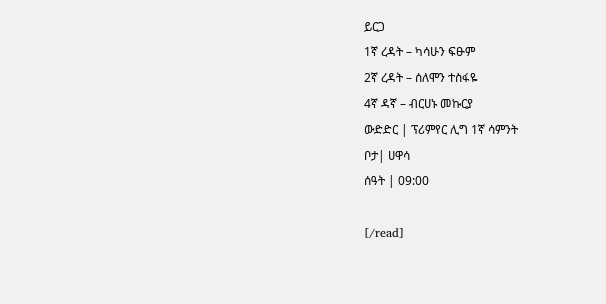ይርጋ
1ኛ ረዳት – ካሳሁን ፍፁም
2ኛ ረዳት – ሰለሞን ተስፋዬ
4ኛ ዳኛ – ብርሀኑ መኩርያ
ውድድር | ፕሪምየር ሊግ 1ኛ ሳምንት
ቦታ| ሀዋሳ
ሰዓት | 09:00

[/read]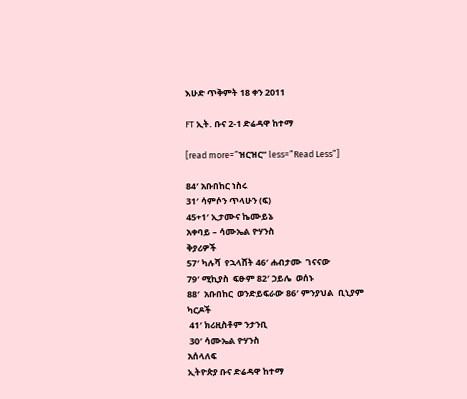እሁድ ጥቅምት 18 ቀን 2011

FT ኢት. ቡና 2-1 ድሬዳዋ ከተማ

[read more=”ዝርዝር” less=”Read Less”]

84′ አቡበከር ነስሩ
31′ ሳምሶን ጥላሁን (ፍ)
45+1′ ኢታሙና ኬሙይኔ
አቀባይ – ሳሙኤል ዮሃንስ
ቅያሪዎች
57′ ካሉሻ  የኋላሸት 46′ ሐብታሙ  ገናናው
79′ ሚኪያስ  ፍፁም 82′ ኃይሌ  ወሰኑ
88′  አቡበከር  ወንድይፍራው 86′ ምንያህል  ቢኒያም
ካርዶች
 41′ ክሪዚስቶም ንታንቢ
 30′ ሳሙኤል ዮሃንስ
አሰላለፍ
ኢትዮጵያ ቡና ድሬዳዋ ከተማ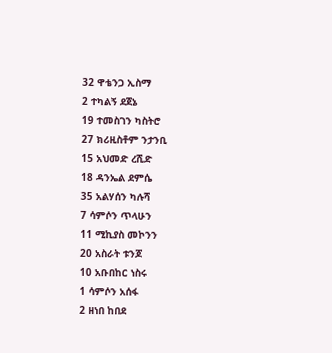32 ዋቴንጋ ኢስማ
2 ተካልኝ ደጀኔ
19 ተመስገን ካስትሮ
27 ክሪዚስቶም ንታንቢ
15 አህመድ ረሺድ
18 ዳንኤል ደምሴ
35 አልሃሰን ካሉሻ
7 ሳምሶን ጥላሁን
11 ሚኪያስ መኮንን
20 አስራት ቱንጆ
10 አቡበከር ነስሩ
1 ሳምሶን አሰፋ
2 ዘነበ ከበደ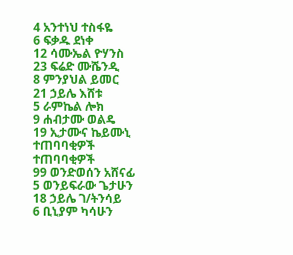4 አንተነህ ተስፋዬ
6 ፍቃዱ ደነቀ
12 ሳሙኤል ዮሃንስ
23 ፍሬድ ሙሼንዲ
8 ምንያህል ይመር
21 ኃይሌ እሸቱ
5 ራምኬል ሎክ
9 ሐብታሙ ወልዴ
19 ኢታሙና ኬይሙኒ
ተጠባባቂዎች ተጠባባቂዎች
99 ወንድወሰን አሸናፊ
5 ወንይፍራው ጌታሁን
18 ኃይሌ ገ/ትንሳይ
6 ቢኒያም ካሳሁን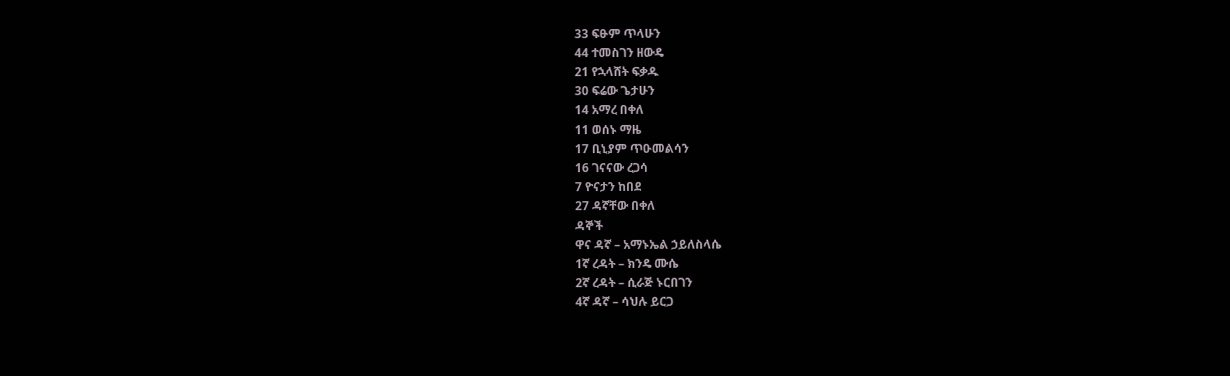33 ፍፁም ጥላሁን
44 ተመስገን ዘውዴ
21 የኋላሸት ፍቃዱ
30 ፍሬው ጌታሁን
14 አማረ በቀለ
11 ወሰኑ ማዜ
17 ቢኒያም ጥዑመልሳን
16 ገናናው ረጋሳ
7 ዮናታን ከበደ
27 ዳኛቸው በቀለ
ዳኞች
ዋና ዳኛ – አማኑኤል ኃይለስላሴ
1ኛ ረዳት – ክንዴ ሙሴ
2ኛ ረዳት – ሲራጅ ኑርበገን
4ኛ ዳኛ – ሳህሉ ይርጋ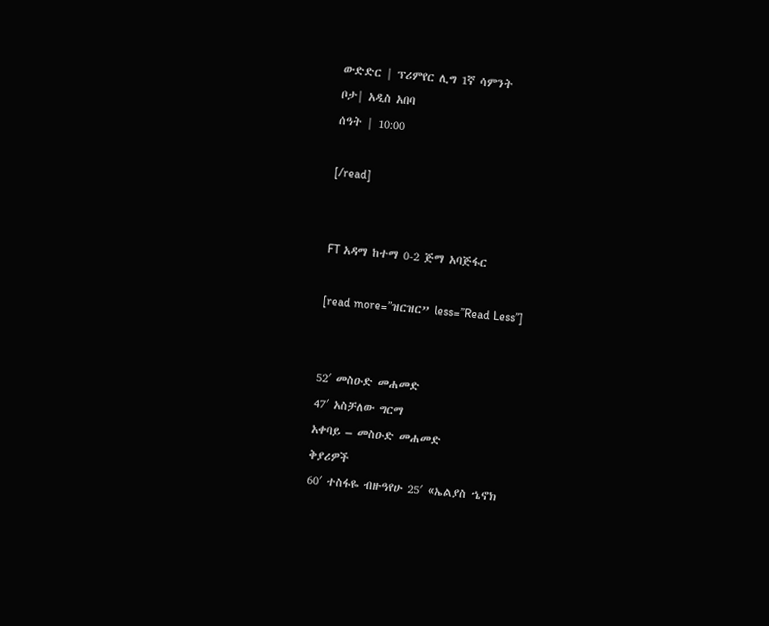ውድድር | ፕሪምየር ሊግ 1ኛ ሳምንት
ቦታ| አዲስ አበባ
ሰዓት | 10:00

[/read]


FT አዳማ ከተማ 0-2 ጅማ አባጅፋር

[read more=”ዝርዝር” less=”Read Less”]


52′ መስዑድ መሐመድ
47′ አስቻለው ግርማ
አቀባይ – መስዑድ መሐመድ
ቅያሪዎች
60′ ተስፋዬ ብዙዓየሁ 25′ «ኤልያስ ኄኖክ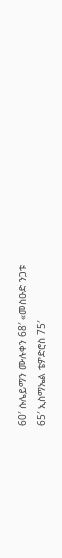60′ ሱሌይማን ሙሉቀን 68′ «መስዑድ ንጋቱ
65′ ኢስማኤል ቴዎድሮስ 75′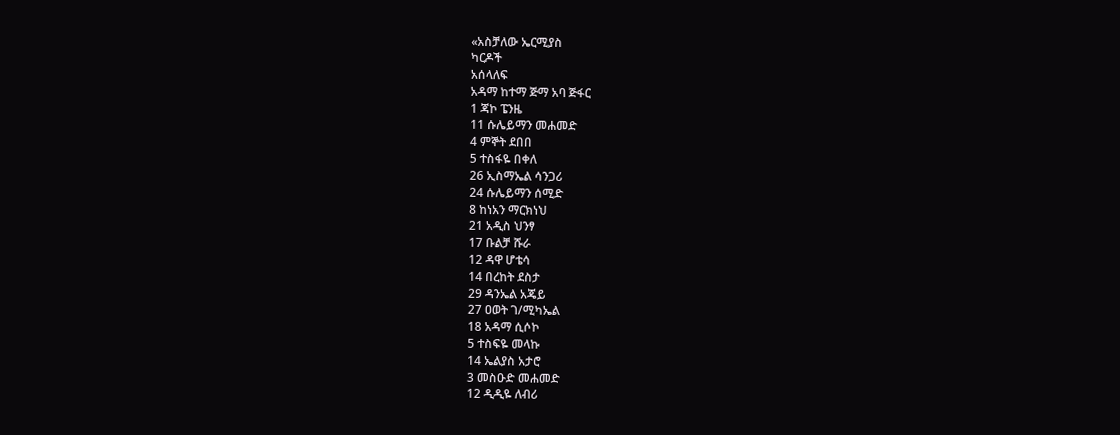«አስቻለው ኤርሚያስ
ካርዶች
አሰላለፍ
አዳማ ከተማ ጅማ አባ ጅፋር
1 ጃኮ ፔንዜ
11 ሱሌይማን መሐመድ
4 ምኞት ደበበ
5 ተስፋዬ በቀለ
26 ኢስማኤል ሳንጋሪ
24 ሱሌይማን ሰሚድ
8 ከነአን ማርክነህ
21 አዲስ ህንፃ
17 ቡልቻ ሹራ
12 ዳዋ ሆቴሳ
14 በረከት ደስታ
29 ዳንኤል አጄይ
27 ዐወት ገ/ሚካኤል
18 አዳማ ሲሶኮ
5 ተስፍዬ መላኩ
14 ኤልያስ አታሮ
3 መስዑድ መሐመድ
12 ዲዲዬ ለብሪ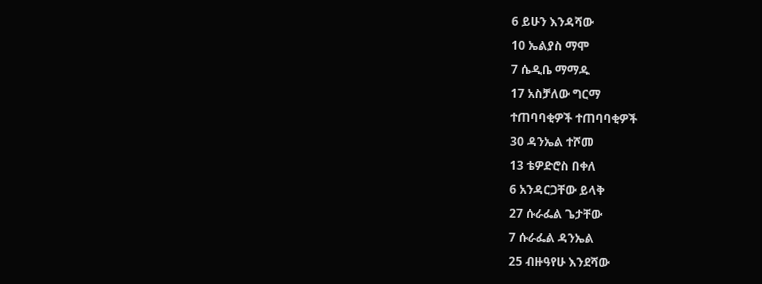6 ይሁን እንዳሻው
10 ኤልያስ ማሞ
7 ሴዲቤ ማማዱ
17 አስቻለው ግርማ
ተጠባባቂዎች ተጠባባቂዎች
30 ዳንኤል ተሾመ
13 ቴዎድሮስ በቀለ
6 አንዳርጋቸው ይላቅ
27 ሱራፌል ጌታቸው
7 ሱራፌል ዳንኤል
25 ብዙዓየሁ እንደሻው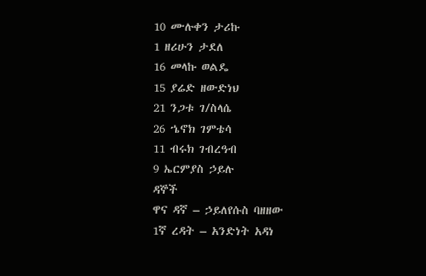10 ሙሉቀን ታሪኩ
1 ዘሪሁን ታደለ
16 መላኩ ወልዴ
15 ያሬድ ዘውድነህ
21 ንጋቱ ገ/ስላሴ
26 ኄኖክ ገምቴሳ
11 ብሩክ ገብረዓብ
9 ኤርምያስ ኃይሉ
ዳኞች
ዋና ዳኛ – ኃይለየሱስ ባዘዘው
1ኛ ረዳት – አንድነት አዳነ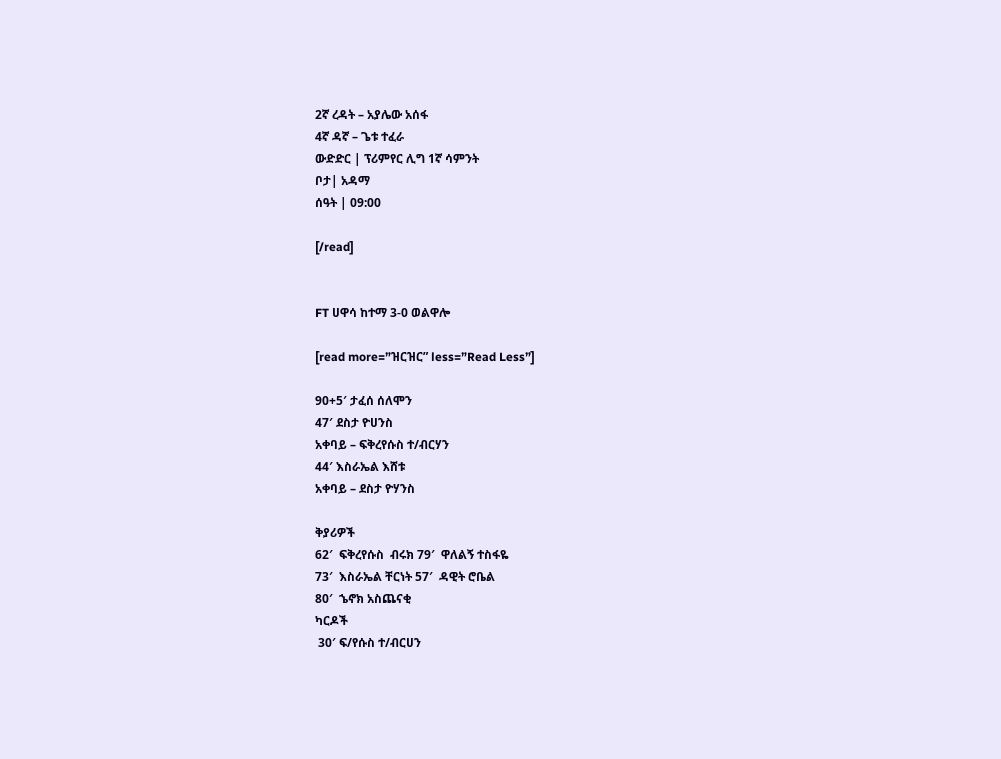2ኛ ረዳት – አያሌው አሰፋ
4ኛ ዳኛ – ጌቱ ተፈራ
ውድድር | ፕሪምየር ሊግ 1ኛ ሳምንት
ቦታ| አዳማ
ሰዓት | 09:00

[/read]


FT ሀዋሳ ከተማ 3-0 ወልዋሎ

[read more=”ዝርዝር” less=”Read Less”]

90+5′ ታፈሰ ሰለሞን
47′ ደስታ ዮሀንስ
አቀባይ – ፍቅረየሱስ ተ/ብርሃን
44′ እስራኤል እሸቱ
አቀባይ – ደስታ ዮሃንስ

ቅያሪዎች
62′  ፍቅረየሱስ  ብሩክ 79′  ዋለልኝ ተስፋዬ
73′  እስራኤል ቸርነት 57′  ዳዊት ሮቤል
80′  ኄኖክ አስጨናቂ
ካርዶች
 30′ ፍ/የሱስ ተ/ብርሀን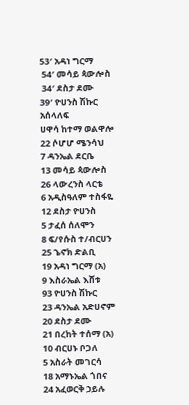53′ አዳነ ግርማ
 54′ መሳይ ጳውሎስ
 34′ ደስታ ደሙ
39′ ዮሀንስ ሽኩር
አሰላለፍ
ሀዋሳ ከተማ ወልዋሎ
22 ሶሆሆ ሜንሳህ
7 ዳንኤል ደርቤ
13 መሳይ ጳውሎስ
26 ላውረንስ ላርቴ
6 አዲስዓለም ተስፋዬ
12 ደስታ ዮሀንስ
5 ታፈሰ ሰለሞን
8 ፍ/የሱስ ተ/ብርሀን
25 ኄኖክ ድልቢ
19 አዳነ ግርማ (አ)
9 እስራኤል እሸቱ
93 ዮሀንስ ሽኩር
23 ዳንኤል አድሀኖም
20 ደስታ ደሙ
21 በረከት ተሰማ (አ)
10 ብርሀኑ ቦጋለ
5 አስራት መገርሳ
18 አማኑኤል ጎበና
24 አፈወርቅ ኃይሉ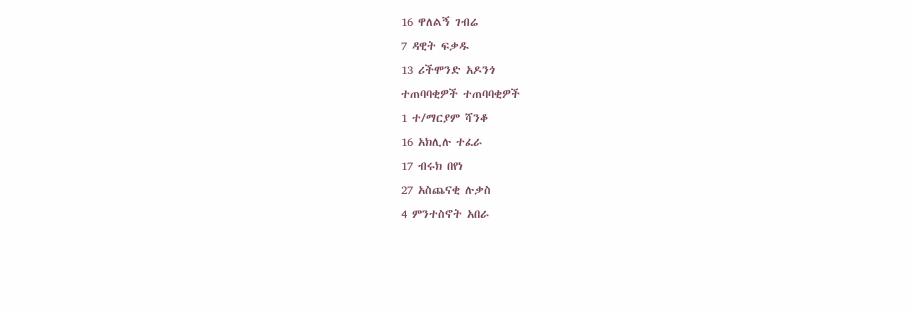16 ዋለልኝ ገብሬ
7 ዳዊት ፍቃዱ
13 ሪችሞንድ አዶንጎ
ተጠባባቂዎች ተጠባባቂዎች
1 ተ/ማርያም ሻንቆ
16 አክሊሉ ተፈራ
17 ብሩክ በየነ
27 አስጨናቂ ሉቃስ
4 ምንተስኖት አበራ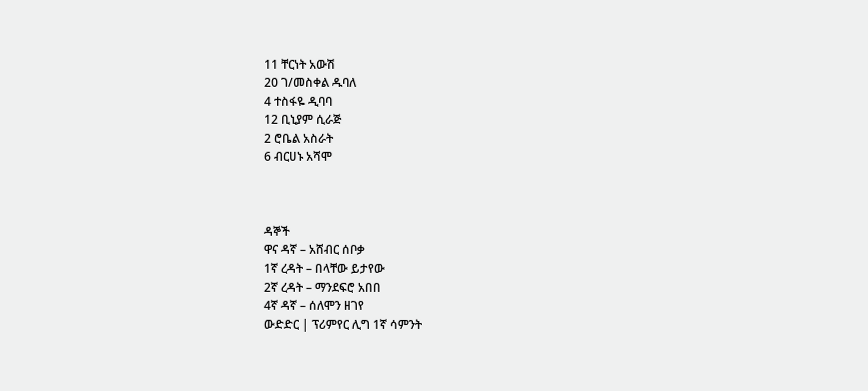11 ቸርነት አውሽ
20 ገ/መስቀል ዱባለ
4 ተስፋዬ ዲባባ
12 ቢኒያም ሲራጅ
2 ሮቤል አስራት
6 ብርሀኑ አሻሞ



ዳኞች
ዋና ዳኛ – አሸብር ሰቦቃ
1ኛ ረዳት – በላቸው ይታየው
2ኛ ረዳት – ማንደፍሮ አበበ
4ኛ ዳኛ – ሰለሞን ዘገየ
ውድድር | ፕሪምየር ሊግ 1ኛ ሳምንት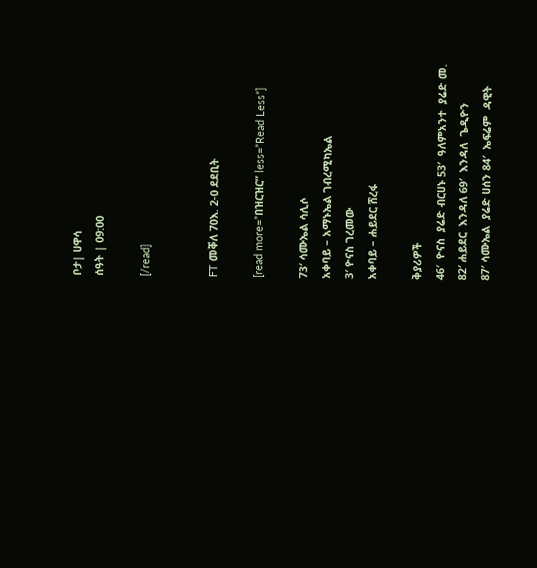ቦታ| ሀዋሳ
ሰዓት | 09:00

[/read]


FT መቐለ 70እ. 2-0 ደደቢት

[read more=”በዝርዝር” less=”Read Less”]

73′ ሳሙኤል ሳሊሶ
አቀባይ – አማኑኤል ገብረሚካኤል
3′ ዮናስ ገረመው
አቀባይ – ሐይደር ሸረፋ

ቅያሪዎች
46′  ዮናስ  ያሬድ ብርሀኑ 53′  ዓለምአንተ  ያሬድ መ.
82′ ሐይደር  እንዳለ 69′  እንዳለ  ጌዲዮን
87′ ሳሙኤል  ያሬድ ሀሰን 84′  ኤፍሬም  ዳዊት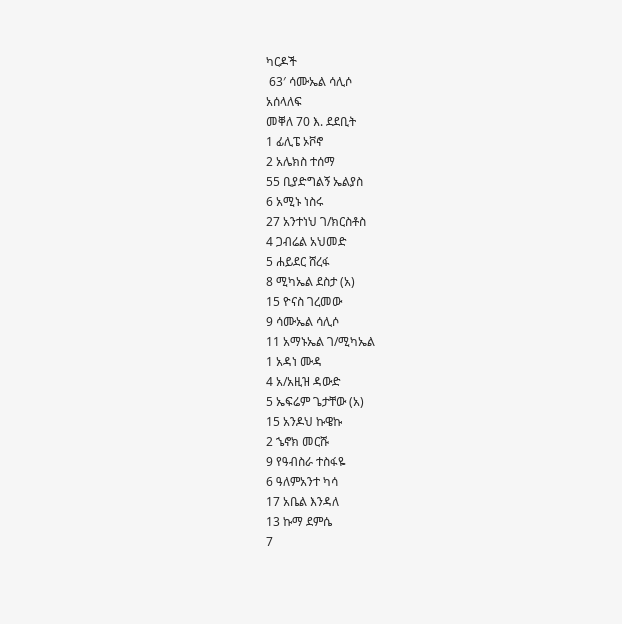ካርዶች
 63′ ሳሙኤል ሳሊሶ
አሰላለፍ
መቐለ 70 እ. ደደቢት
1 ፊሊፔ ኦቮኖ
2 አሌክስ ተሰማ
55 ቢያድግልኝ ኤልያስ
6 አሚኑ ነስሩ
27 አንተነህ ገ/ክርስቶስ
4 ጋብሬል አህመድ
5 ሐይደር ሸረፋ
8 ሚካኤል ደስታ (አ)
15 ዮናስ ገረመው
9 ሳሙኤል ሳሊሶ
11 አማኑኤል ገ/ሚካኤል
1 አዳነ ሙዳ
4 አ/አዚዝ ዳውድ
5 ኤፍሬም ጌታቸው (አ)
15 አንዶህ ኩዌኩ
2 ኄኖክ መርሹ
9 የዓብስራ ተስፋዬ
6 ዓለምአንተ ካሳ
17 አቤል እንዳለ
13 ኩማ ደምሴ
7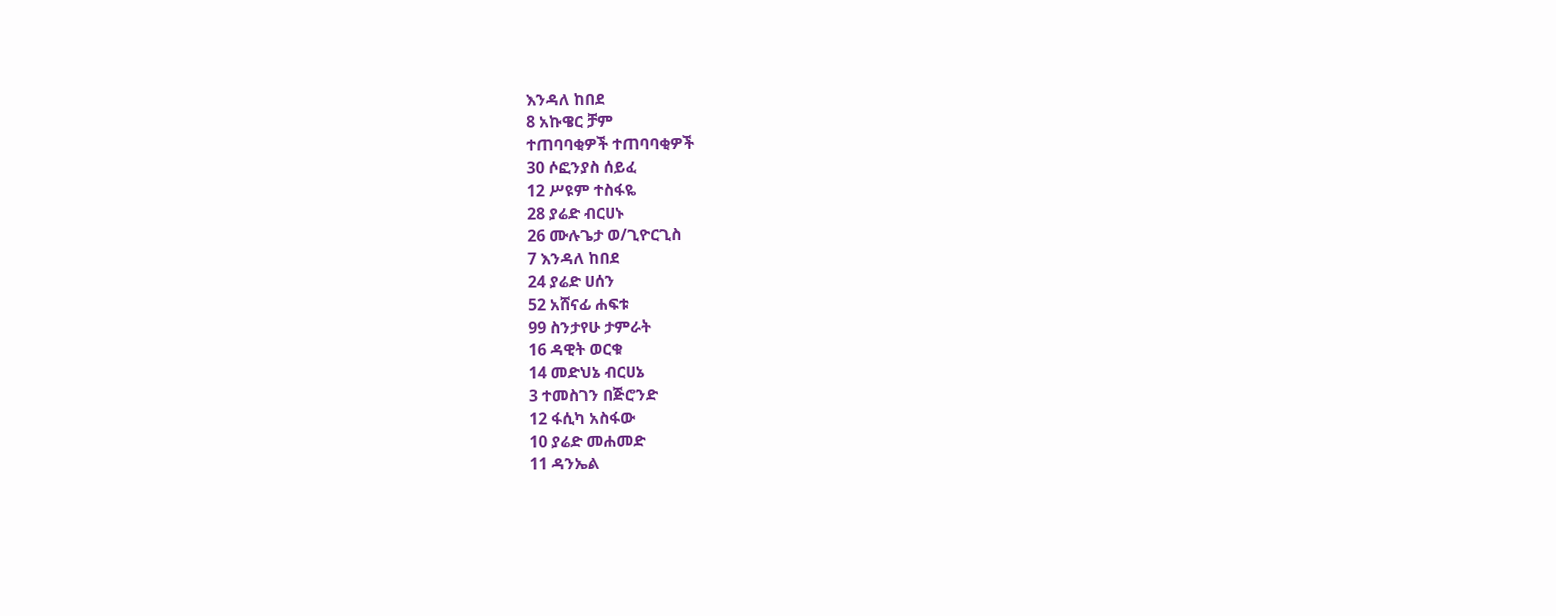እንዳለ ከበደ
8 አኩዌር ቻም
ተጠባባቂዎች ተጠባባቂዎች
30 ሶፎንያስ ሰይፈ
12 ሥዩም ተስፋዬ
28 ያሬድ ብርሀኑ
26 ሙሉጌታ ወ/ጊዮርጊስ
7 እንዳለ ከበደ
24 ያሬድ ሀሰን
52 አሸናፊ ሐፍቱ
99 ስንታየሁ ታምራት
16 ዳዊት ወርቁ
14 መድህኔ ብርሀኔ
3 ተመስገን በጅሮንድ
12 ፋሲካ አስፋው
10 ያሬድ መሐመድ
11 ዳንኤል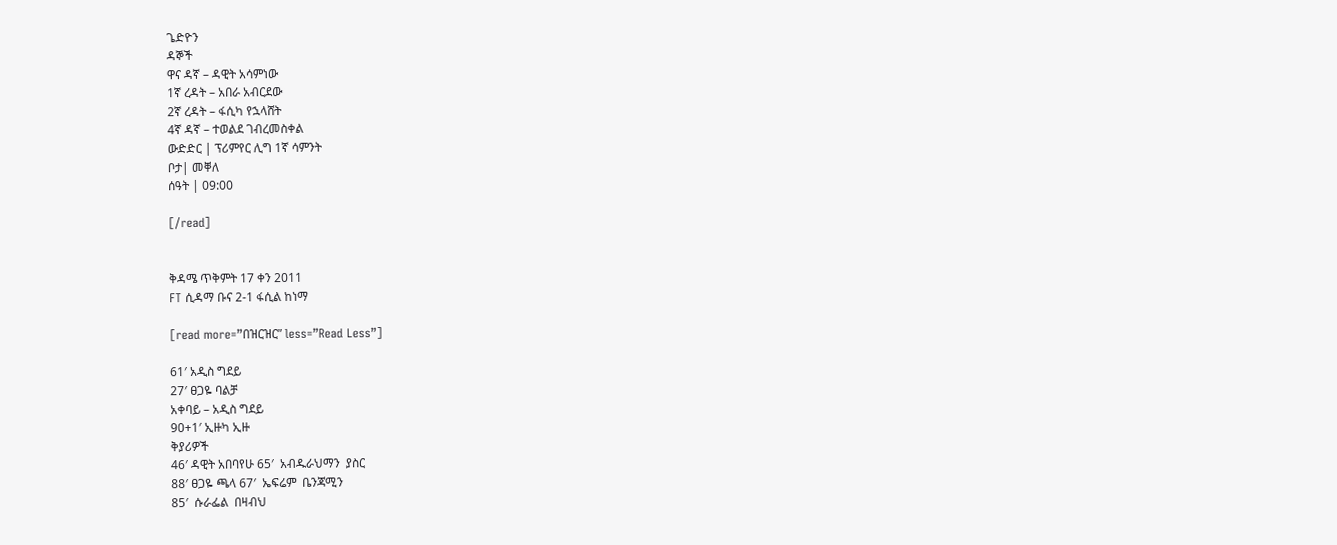ጌድዮን
ዳኞች
ዋና ዳኛ – ዳዊት አሳምነው
1ኛ ረዳት – አበራ አብርደው
2ኛ ረዳት – ፋሲካ የኋላሸት
4ኛ ዳኛ – ተወልደ ገብረመስቀል
ውድድር | ፕሪምየር ሊግ 1ኛ ሳምንት
ቦታ| መቐለ
ሰዓት | 09:00

[/read]


ቅዳሜ ጥቅምት 17 ቀን 2011
FT ሲዳማ ቡና 2-1 ፋሲል ከነማ

[read more=”በዝርዝር” less=”Read Less”]

61′ አዲስ ግደይ
27′ ፀጋዬ ባልቻ
አቀባይ – አዲስ ግደይ
90+1′ ኢዙካ ኢዙ
ቅያሪዎች
46′ ዳዊት አበባየሁ 65′  አብዱራህማን  ያስር
88′ ፀጋዬ ጫላ 67′  ኤፍሬም  ቤንጃሚን
85′  ሱራፌል  በዛብህ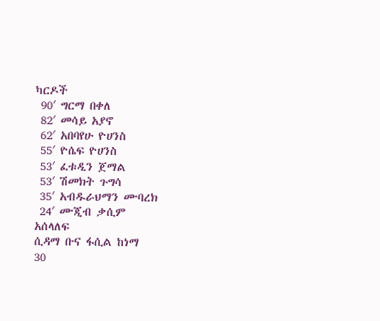ካርዶች
 90′ ግርማ በቀለ
 82′ መሳይ አያኖ
 62′ አበባየሁ ዮሀንስ
 55′ ዮሴፍ ዮሀንስ
 53′ ፈቱዲን ጀማል
 53′ ሽመክት ጉግሳ
 35′ አብዱራህማን ሙባረክ
 24′ ሙጂብ ቃሲም
አሰላለፍ
ሲዳማ ቡና ፋሲል ከነማ
30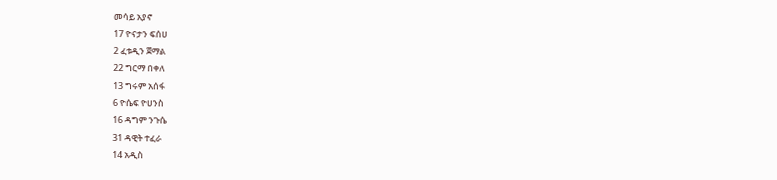መሳይ አያኖ
17 ዮናታን ፍሰሀ
2 ፈቱዲን ጀማል
22 ግርማ በቀለ
13 ግሩም አሰፋ
6 ዮሴፍ ዮሀንስ
16 ዳግም ንጉሴ
31 ዳዊት ተፈራ
14 አዲስ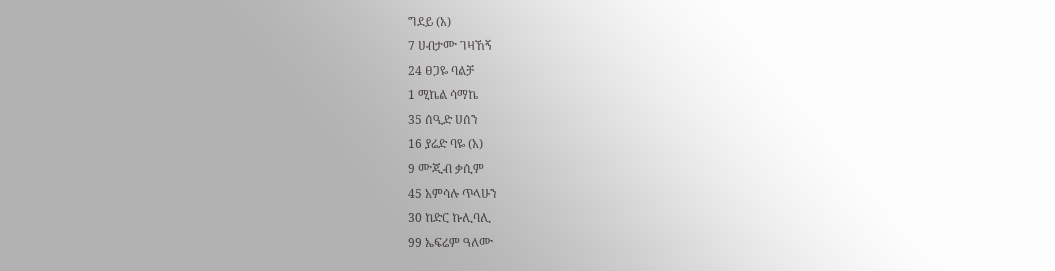ግደይ (አ)
7 ሀብታሙ ገዛኸኝ
24 ፀጋዬ ባልቻ
1 ሚኬል ሳማኬ
35 ሰዒድ ሀሰን
16 ያሬድ ባዬ (አ)
9 ሙጂብ ቃሲም
45 አምሳሉ ጥላሁን
30 ከድር ኩሊባሊ
99 ኤፍሬም ዓለሙ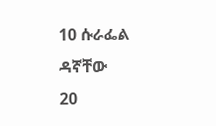10 ሱራፌል ዳኛቸው
20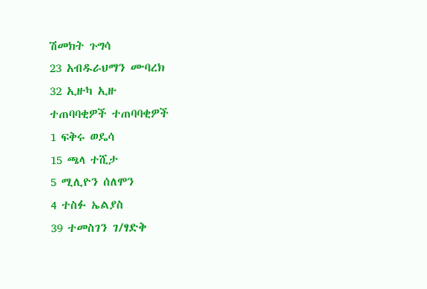ሽመክት ጉግሳ
23 አብዱራህማን ሙባረክ
32 ኢዙካ ኢዙ
ተጠባባቂዎች ተጠባባቂዎች
1 ፍቅሩ ወዴሳ
15 ጫላ ተሺታ
5 ሚሊዮን ሰለሞን
4 ተስፉ ኤልያስ
39 ተመስገን ገ/ፃድቅ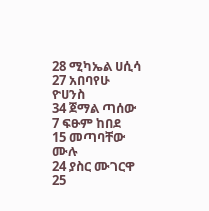28 ሚካኤል ሀሲሳ
27 አበባየሁ ዮሀንስ
34 ጀማል ጣሰው
7 ፍፁም ከበደ
15 መጣባቸው ሙሉ
24 ያስር ሙገርዋ
25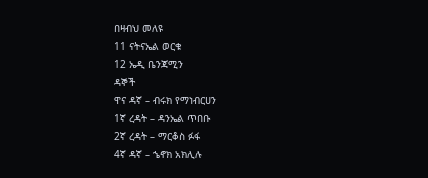በዛብህ መለዩ
11 ናትናኤል ወርቁ
12 ኤዲ ቤንጃሚን
ዳኞች
ዋና ዳኛ – ብሩክ የማነብርሀን
1ኛ ረዳት – ዳንኤል ጥበቡ
2ኛ ረዳት – ማርቆስ ፉፋ
4ኛ ዳኛ – ኄኖክ አክሊሉ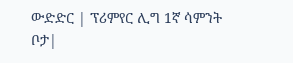ውድድር | ፕሪምየር ሊግ 1ኛ ሳምንት
ቦታ|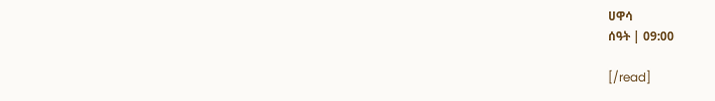ሀዋሳ
ሰዓት | 09:00

[/read]